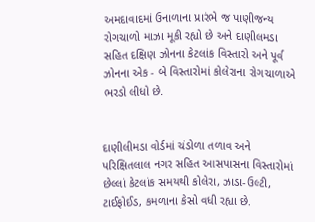અમદાવાદમાં ઉનાળાના પ્રારંભે જ પાણીજન્ય રોગચાળો માઝા મૂકી રહ્યો છે અને દાણીલમડા સહિત દક્ષિણ ઝોનના કેટલાંક વિસ્તારો અને પૂર્વ ઝોનના એક - બે વિસ્તારોમાં કોલેરાના રોગચાળાએ ભરડો લીધો છે.


દાણીલીમડા વોર્ડમાં ચંડોળા તળાવ અને પરિક્ષિતલાલ નગર સહિત આસપાસના વિસ્તારોમાં છેલ્લાં કેટલાંક સમયથી કોલેરા, ઝાડા-ઉલ્ટી, ટાઈફોઈડ, કમળાના કેસો વધી રહ્યા છે.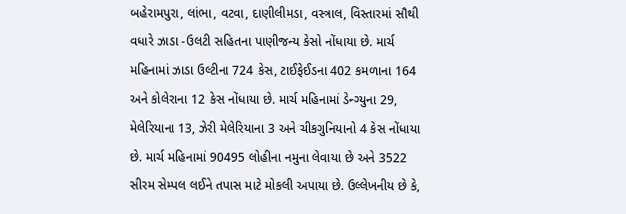બહેરામપુરા, લાંભા, વટવા, દાણીલીમડા, વસ્ત્રાલ, વિસ્તારમાં સૌથી વધારે ઝાડા -ઉલટી સહિતના પાણીજન્ય કેસો નોંધાયા છે. માર્ચ મહિનામાં ઝાડા ઉલ્ટીના 724 કેસ, ટાઈફેઈડના 402 કમળાના 164 અને કોલેરાના 12 કેસ નોંધાયા છે. માર્ચ મહિનામાં ડેન્ગ્યુના 29, મેલેરિયાના 13, ઝેરી મેલેરિયાના 3 અને ચીકગુનિયાનો 4 કેસ નોંધાયા છે. માર્ચ મહિનામાં 90495 લોહીના નમુના લેવાયા છે અને 3522 સીરમ સેમ્પલ લઈને તપાસ માટે મોકલી અપાયા છે. ઉલ્લેખનીય છે કે,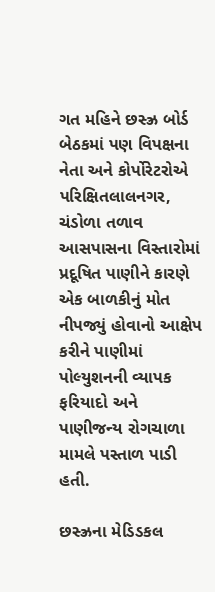ગત મહિને છસ્ઝ્ર બોર્ડ બેઠકમાં પણ વિપક્ષના નેતા અને કોર્પોરેટરોએ પરિક્ષિતલાલનગર, ચંડોળા તળાવ આસપાસના વિસ્તારોમાં પ્રદૂષિત પાણીને કારણે એક બાળકીનું મોત નીપજ્યું હોવાનો આક્ષેપ કરીને પાણીમાં પોલ્યુશનની વ્યાપક ફરિયાદો અને પાણીજન્ય રોગચાળા મામલે પસ્તાળ પાડી હતી.

છસ્ઝ્રના મેડિડકલ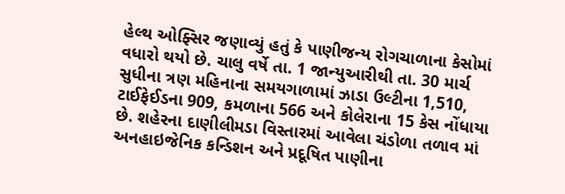હેલ્થ ઓફ્સિર જણાવ્યું હતું કે પાણીજન્ય રોગચાળાના કેસોમાં વધારો થયો છે. ચાલુ વર્ષે તા. 1 જાન્યુઆરીથી તા. 30 માર્ચ સુધીના ત્રણ મહિનાના સમયગાળામાં ઝાડા ઉલ્ટીના 1,510, ટાઈફેઈડના 909, કમળાના 566 અને કોલેરાના 15 કેસ નોંધાયા છે. શહેરના દાણીલીમડા વિસ્તારમાં આવેલા ચંડોળા તળાવ માં અનહાઇજેનિક કન્ડિશન અને પ્રદૂષિત પાણીના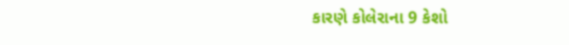કારણે કોલેરાના 9 કેશો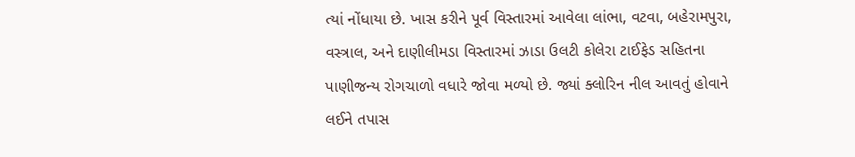ત્યાં નોંધાયા છે. ખાસ કરીને પૂર્વ વિસ્તારમાં આવેલા લાંભા, વટવા, બહેરામપુરા, વસ્ત્રાલ, અને દાણીલીમડા વિસ્તારમાં ઝાડા ઉલટી કોલેરા ટાઈફેડ સહિતના પાણીજન્ય રોગચાળો વધારે જોવા મળ્યો છે. જ્યાં ક્લોરિન નીલ આવતું હોવાને લઈને તપાસ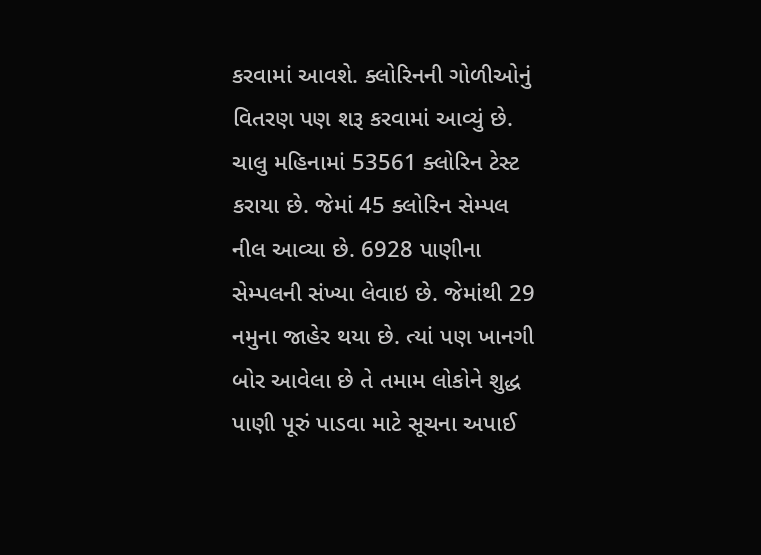કરવામાં આવશે. ક્લોરિનની ગોળીઓનું વિતરણ પણ શરૂ કરવામાં આવ્યું છે. ચાલુ મહિનામાં 53561 ક્લોરિન ટેસ્ટ કરાયા છે. જેમાં 45 ક્લોરિન સેમ્પલ નીલ આવ્યા છે. 6928 પાણીના સેમ્પલની સંખ્યા લેવાઇ છે. જેમાંથી 29 નમુના જાહેર થયા છે. ત્યાં પણ ખાનગી બોર આવેલા છે તે તમામ લોકોને શુદ્ધ પાણી પૂરું પાડવા માટે સૂચના અપાઈ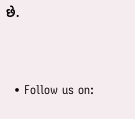છે.


  • Follow us on: